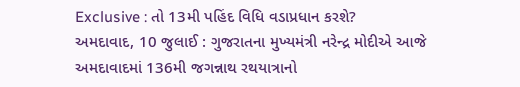Exclusive : તો 13મી પહિંદ વિધિ વડાપ્રધાન કરશે?
અમદાવાદ, 10 જુલાઈ : ગુજરાતના મુખ્યમંત્રી નરેન્દ્ર મોદીએ આજે અમદાવાદમાં 136મી જગન્નાથ રથયાત્રાનો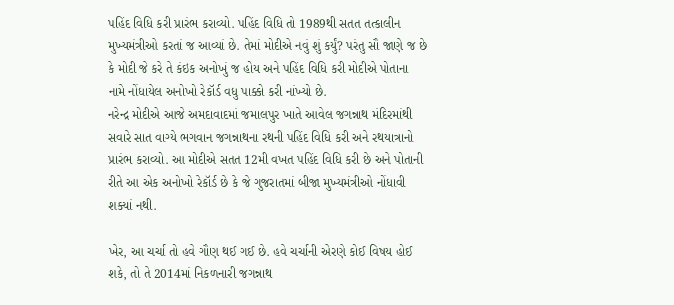પહિંદ વિધિ કરી પ્રારંભ કરાવ્યો. પહિંદ વિધિ તો 1989થી સતત તત્કાલીન મુખ્યમંત્રીઓ કરતાં જ આવ્યાં છે. તેમાં મોદીએ નવું શું કર્યું? પરંતુ સૌ જાણે જ છે કે મોદી જે કરે તે કંઇક અનોખું જ હોય અને પહિંદ વિધિ કરી મોદીએ પોતાના નામે નોંધાયેલ અનોખો રેકૉર્ડ વધુ પાક્કો કરી નાંખ્યો છે.
નરેન્દ્ર મોદીએ આજે અમદાવાદમાં જમાલપુર ખાતે આવેલ જગન્નાથ મંદિરમાંથી સવારે સાત વાગ્યે ભગવાન જગન્નાથના રથની પહિંદ વિધિ કરી અને રથયાત્રાનો પ્રારંભ કરાવ્યો. આ મોદીએ સતત 12મી વખત પહિંદ વિધિ કરી છે અને પોતાની રીતે આ એક અનોખો રેકૉર્ડ છે કે જે ગુજરાતમાં બીજા મુખ્યમંત્રીઓ નોંધાવી શક્યાં નથી.

ખેર, આ ચર્ચા તો હવે ગૌણ થઈ ગઈ છે. હવે ચર્ચાની એરણે કોઈ વિષય હોઈ શકે, તો તે 2014માં નિકળનારી જગન્નાથ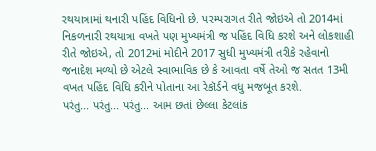રથયાત્રામાં થનારી પહિંદ વિધિનો છે. પરમ્પરાગત રીતે જોઇએ તો 2014માં નિકળનારી રથયાત્રા વખતે પણ મુખ્યમંત્રી જ પહિંદ વિધિ કરશે અને લોકશાહી રીતે જોઇએ, તો 2012માં મોદીને 2017 સુધી મુખ્યમંત્રી તરીકે રહેવાનો જનાદેશ મળ્યો છે એટલે સ્વાભાવિક છે કે આવતા વર્ષે તેઓ જ સતત 13મી વખત પહિંદ વિધિ કરીને પોતાના આ રેકૉર્ડને વધુ મજબૂત કરશે.
પરંતુ... પરંતુ... પરંતુ... આમ છતાં છેલ્લા કેટલાંક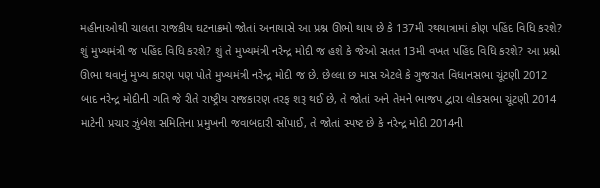મહીનાઓથી ચાલતા રાજકીય ઘટનાક્રમો જોતાં અનાયાસે આ પ્રશ્ન ઊભો થાય છે કે 137મી રથયાત્રામાં કોણ પહિંદ વિધિ કરશે? શું મુખ્યમંત્રી જ પહિંદ વિધિ કરશે? શું તે મુખ્યમંત્રી નરેન્દ્ર મોદી જ હશે કે જેઓ સતત 13મી વખત પહિંદ વિધિ કરશે? આ પ્રશ્નો ઊભા થવાનું મુખ્ય કારણ પણ પોતે મુખ્યમંત્રી નરેન્દ્ર મોદી જ છે. છેલ્લા છ માસ એટલે કે ગુજરાત વિધાનસભા ચૂંટણી 2012 બાદ નરેન્દ્ર મોદીની ગતિ જે રીતે રાષ્ટ્રીય રાજકારણ તરફ શરૂ થઈ છે, તે જોતાં અને તેમને ભાજપ દ્વારા લોકસભા ચૂંટણી 2014 માટેની પ્રચાર ઝુંબેશ સમિતિના પ્રમુખની જવાબદારી સોંપાઈ, તે જોતાં સ્પષ્ટ છે કે નરેન્દ્ર મોદી 2014ની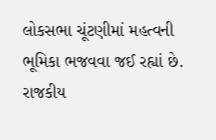લોકસભા ચૂંટણીમાં મહત્વની ભૂમિકા ભજવવા જઈ રહ્યાં છે.
રાજકીય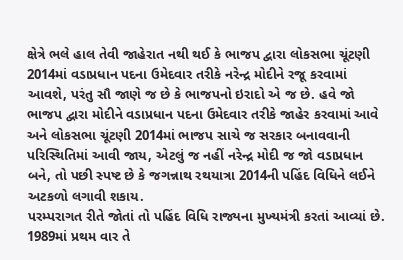ક્ષેત્રે ભલે હાલ તેવી જાહેરાત નથી થઈ કે ભાજપ દ્વારા લોકસભા ચૂંટણી 2014માં વડાપ્રધાન પદના ઉમેદવાર તરીકે નરેન્દ્ર મોદીને રજૂ કરવામાં આવશે, પરંતુ સૌ જાણે જ છે કે ભાજપનો ઇરાદો એ જ છે. હવે જો ભાજપ દ્વારા મોદીને વડાપ્રધાન પદના ઉમેદવાર તરીકે જાહેર કરવામાં આવે અને લોકસભા ચૂંટણી 2014માં ભાજપ સાચે જ સરકાર બનાવવાની પરિસ્થિતિમાં આવી જાય, એટલું જ નહીં નરેન્દ્ર મોદી જ જો વડાપ્રધાન બને, તો પછી સ્પષ્ટ છે કે જગન્નાથ રથયાત્રા 2014ની પહિંદ વિધિને લઈને અટકળો લગાવી શકાય.
પરમ્પરાગત રીતે જોતાં તો પહિંદ વિધિ રાજ્યના મુખ્યમંત્રી કરતાં આવ્યાં છે. 1989માં પ્રથમ વાર તે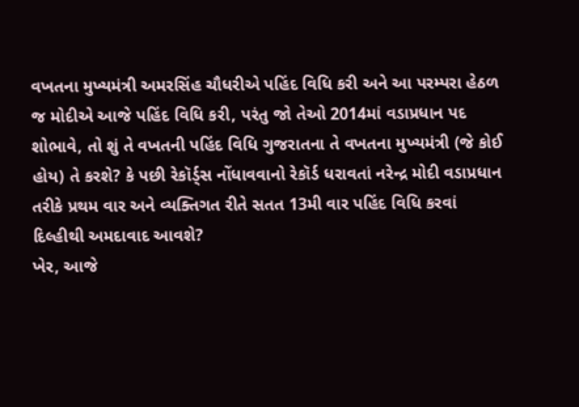વખતના મુખ્યમંત્રી અમરસિંહ ચૌધરીએ પહિંદ વિધિ કરી અને આ પરમ્પરા હેઠળ જ મોદીએ આજે પહિંદ વિધિ કરી, પરંતુ જો તેઓ 2014માં વડાપ્રધાન પદ શોભાવે, તો શું તે વખતની પહિંદ વિધિ ગુજરાતના તે વખતના મુખ્યમંત્રી (જે કોઈ હોય) તે કરશે? કે પછી રેકૉર્ડ્સ નોંધાવવાનો રેકૉર્ડ ધરાવતાં નરેન્દ્ર મોદી વડાપ્રધાન તરીકે પ્રથમ વાર અને વ્યક્તિગત રીતે સતત 13મી વાર પહિંદ વિધિ કરવાં દિલ્હીથી અમદાવાદ આવશે?
ખેર, આજે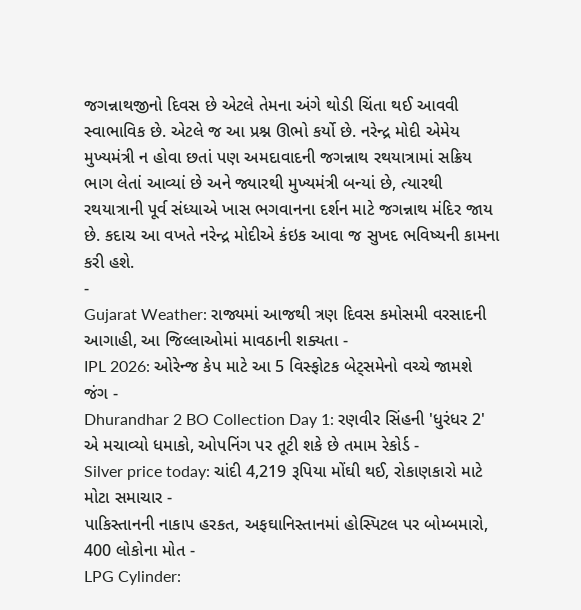જગન્નાથજીનો દિવસ છે એટલે તેમના અંગે થોડી ચિંતા થઈ આવવી સ્વાભાવિક છે. એટલે જ આ પ્રશ્ન ઊભો કર્યો છે. નરેન્દ્ર મોદી એમેય મુખ્યમંત્રી ન હોવા છતાં પણ અમદાવાદની જગન્નાથ રથયાત્રામાં સક્રિય ભાગ લેતાં આવ્યાં છે અને જ્યારથી મુખ્યમંત્રી બન્યાં છે, ત્યારથી રથયાત્રાની પૂર્વ સંધ્યાએ ખાસ ભગવાનના દર્શન માટે જગન્નાથ મંદિર જાય છે. કદાચ આ વખતે નરેન્દ્ર મોદીએ કંઇક આવા જ સુખદ ભવિષ્યની કામના કરી હશે.
-
Gujarat Weather: રાજ્યમાં આજથી ત્રણ દિવસ કમોસમી વરસાદની આગાહી, આ જિલ્લાઓમાં માવઠાની શક્યતા -
IPL 2026: ઓરેન્જ કેપ માટે આ 5 વિસ્ફોટક બેટ્સમેનો વચ્ચે જામશે જંગ -
Dhurandhar 2 BO Collection Day 1: રણવીર સિંહની 'ધુરંધર 2' એ મચાવ્યો ધમાકો, ઓપનિંગ પર તૂટી શકે છે તમામ રેકોર્ડ -
Silver price today: ચાંદી 4,219 રૂપિયા મોંઘી થઈ, રોકાણકારો માટે મોટા સમાચાર -
પાકિસ્તાનની નાકાપ હરકત, અફઘાનિસ્તાનમાં હોસ્પિટલ પર બોમ્બમારો, 400 લોકોના મોત -
LPG Cylinder: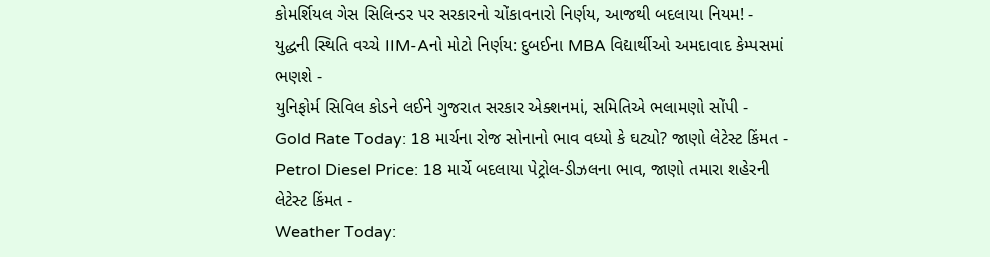કોમર્શિયલ ગેસ સિલિન્ડર પર સરકારનો ચોંકાવનારો નિર્ણય, આજથી બદલાયા નિયમ! -
યુદ્ધની સ્થિતિ વચ્ચે IIM-Aનો મોટો નિર્ણય: દુબઈના MBA વિદ્યાર્થીઓ અમદાવાદ કેમ્પસમાં ભણશે -
યુનિફોર્મ સિવિલ કોડને લઈને ગુજરાત સરકાર એક્શનમાં, સમિતિએ ભલામણો સોંપી -
Gold Rate Today: 18 માર્ચના રોજ સોનાનો ભાવ વધ્યો કે ઘટ્યો? જાણો લેટેસ્ટ કિંમત -
Petrol Diesel Price: 18 માર્ચે બદલાયા પેટ્રોલ-ડીઝલના ભાવ, જાણો તમારા શહેરની લેટેસ્ટ કિંમત -
Weather Today: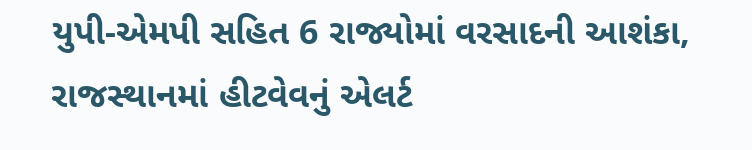યુપી-એમપી સહિત 6 રાજ્યોમાં વરસાદની આશંકા, રાજસ્થાનમાં હીટવેવનું એલર્ટ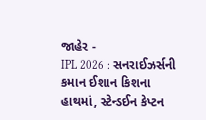જાહેર -
IPL 2026 : સનરાઈઝર્સની કમાન ઈશાન કિશના હાથમાં, સ્ટેન્ડઈન કેપ્ટન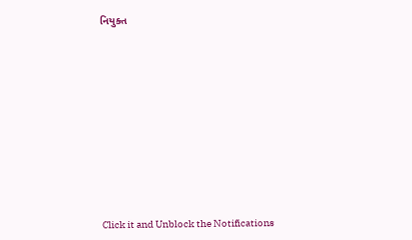નિયુક્ત











Click it and Unblock the Notifications